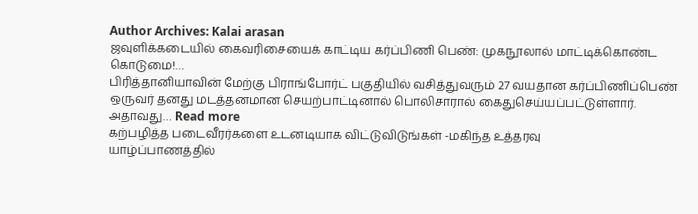Author Archives: Kalai arasan
ஜவுளிக்கடையில் கைவரிசையைக் காட்டிய கர்ப்பிணி பெண்: முகநூலால் மாட்டிக்கொண்ட கொடுமை!…
பிரித்தானியாவின் மேற்கு பிராங்போர்ட் பகுதியில் வசித்துவரும் 27 வயதான கர்ப்பிணிப்பெண் ஒருவர் தனது மடத்தனமான செயற்பாட்டினால் பொலிசாரால் கைதுசெய்யப்பட்டுள்ளார். அதாவது… Read more
கற்பழித்த படைவீரர்களை உடனடியாக விட்டுவிடுங்கள் -மகிந்த உத்தரவு
யாழ்ப்பாணத்தில்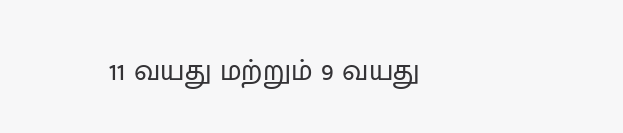11 வயது மற்றும் 9 வயது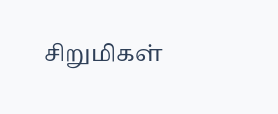சிறுமிகள்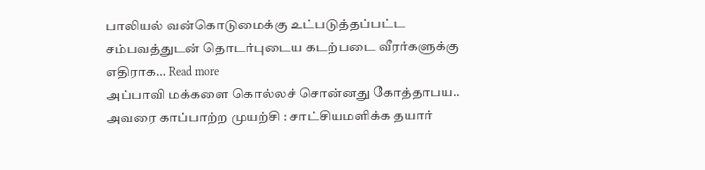பாலியல் வன்கொடுமைக்கு உட்படுத்தப்பட்ட சம்பவத்துடன் தொடர்புடைய கடற்படை வீரர்களுக்கு எதிராக… Read more
அப்பாவி மக்களை கொல்லச் சொன்னது கோத்தாபய.. அவரை காப்பாற்ற முயற்சி : சாட்சியமளிக்க தயார்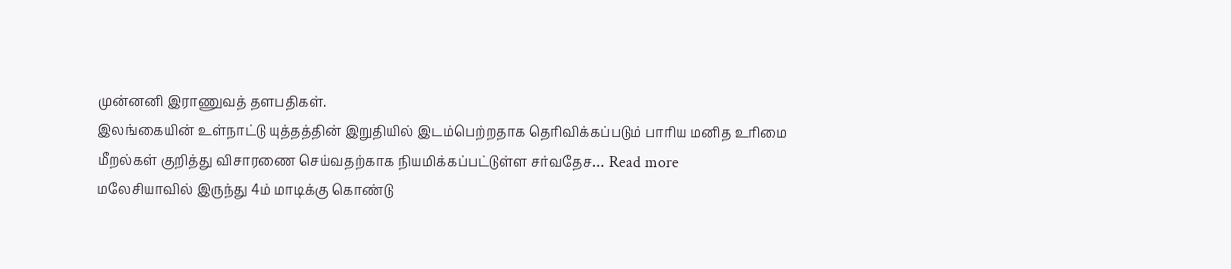முன்னனி இராணுவத் தளபதிகள்.
இலங்கையின் உள்நாட்டு யுத்தத்தின் இறுதியில் இடம்பெற்றதாக தெரிவிக்கப்படும் பாரிய மனித உரிமை மீறல்கள் குறித்து விசாரணை செய்வதற்காக நியமிக்கப்பட்டுள்ள சர்வதேச… Read more
மலேசியாவில் இருந்து 4ம் மாடிக்கு கொண்டு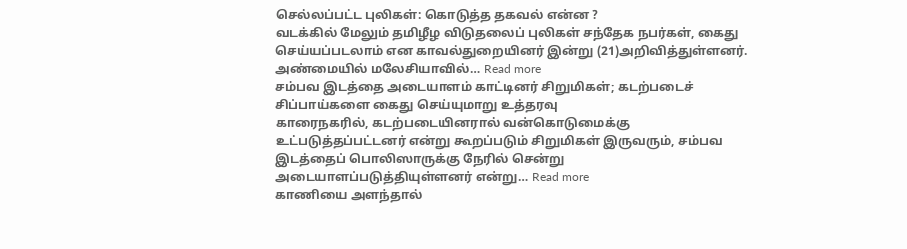செல்லப்பட்ட புலிகள்: கொடுத்த தகவல் என்ன ?
வடக்கில் மேலும் தமிழீழ விடுதலைப் புலிகள் சந்தேக நபர்கள், கைது செய்யப்படலாம் என காவல்துறையினர் இன்று (21)அறிவித்துள்ளனர். அண்மையில் மலேசியாவில்… Read more
சம்பவ இடத்தை அடையாளம் காட்டினர் சிறுமிகள்; கடற்படைச் சிப்பாய்களை கைது செய்யுமாறு உத்தரவு
காரைநகரில், கடற்படையினரால் வன்கொடுமைக்கு உட்படுத்தப்பட்டனர் என்று கூறப்படும் சிறுமிகள் இருவரும், சம்பவ இடத்தைப் பொலிஸாருக்கு நேரில் சென்று அடையாளப்படுத்தியுள்ளனர் என்று… Read more
காணியை அளந்தால்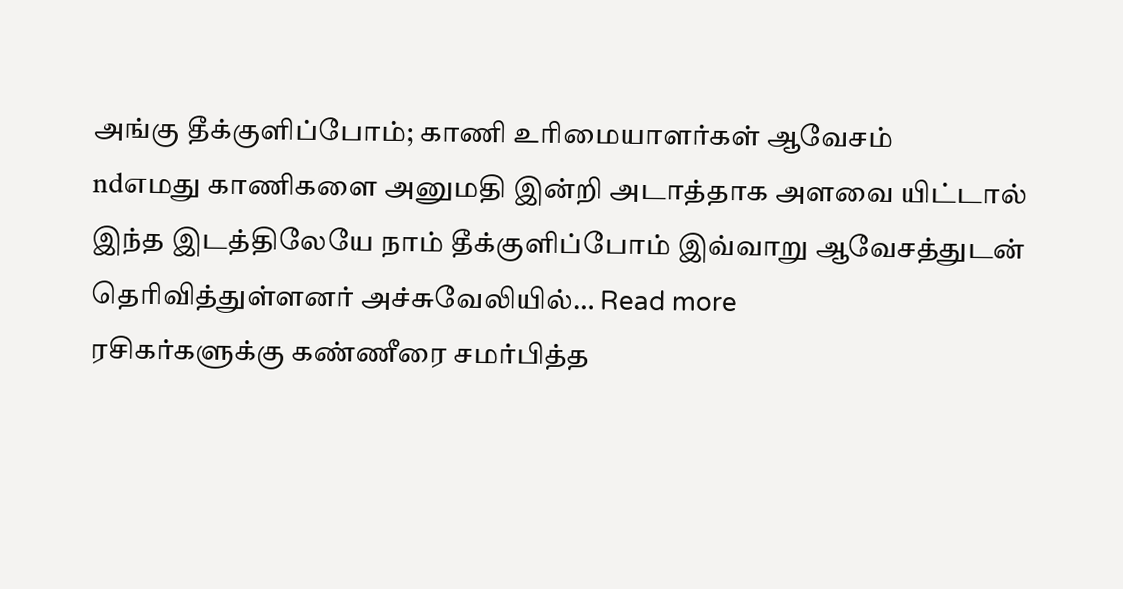அங்கு தீக்குளிப்போம்; காணி உரிமையாளர்கள் ஆவேசம்
ndஎமது காணிகளை அனுமதி இன்றி அடாத்தாக அளவை யிட்டால் இந்த இடத்திலேயே நாம் தீக்குளிப்போம் இவ்வாறு ஆவேசத்துடன் தெரிவித்துள்ளனர் அச்சுவேலியில்… Read more
ரசிகர்களுக்கு கண்ணீரை சமர்பித்த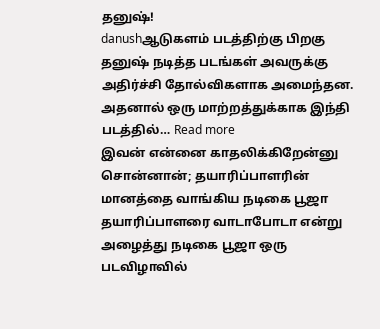தனுஷ்!
danushஆடுகளம் படத்திற்கு பிறகு தனுஷ் நடித்த படங்கள் அவருக்கு அதிர்ச்சி தோல்விகளாக அமைந்தன. அதனால் ஒரு மாற்றத்துக்காக இந்தி படத்தில்… Read more
இவன் என்னை காதலிக்கிறேன்னு சொன்னான்; தயாரிப்பாளரின் மானத்தை வாங்கிய நடிகை பூஜா
தயாரிப்பாளரை வாடாபோடா என்று அழைத்து நடிகை பூஜா ஒரு படவிழாவில்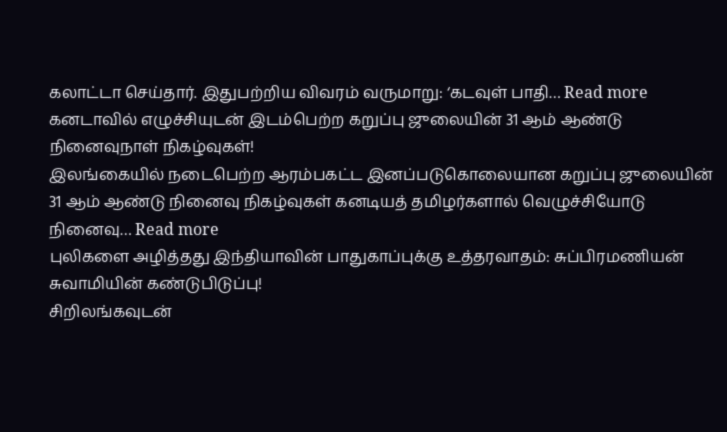கலாட்டா செய்தார். இதுபற்றிய விவரம் வருமாறு: ‘கடவுள் பாதி… Read more
கனடாவில் எழுச்சியுடன் இடம்பெற்ற கறுப்பு ஜுலையின் 31 ஆம் ஆண்டு நினைவுநாள் நிகழ்வுகள்!
இலங்கையில் நடைபெற்ற ஆரம்பகட்ட இனப்படுகொலையான கறுப்பு ஜுலையின் 31 ஆம் ஆண்டு நினைவு நிகழ்வுகள் கனடியத் தமிழர்களால் வெழுச்சியோடு நினைவு… Read more
புலிகளை அழித்தது இந்தியாவின் பாதுகாப்புக்கு உத்தரவாதம்: சுப்பிரமணியன் சுவாமியின் கண்டுபிடுப்பு!
சிறிலங்கவுடன்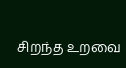சிறந்த உறவை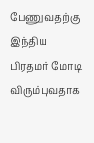பேணுவதற்கு இந்திய பிரதமர் மோடி விரும்புவதாக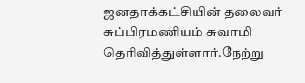ஜனதாக்கட்சியின் தலைவர் சுப்பிரமணியம் சுவாமி தெரிவித்துள்ளார்.நேற்று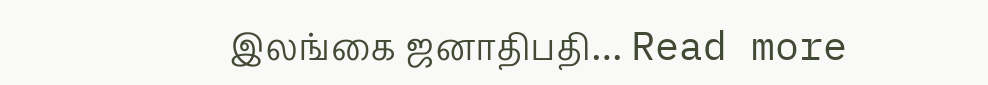இலங்கை ஜனாதிபதி… Read more